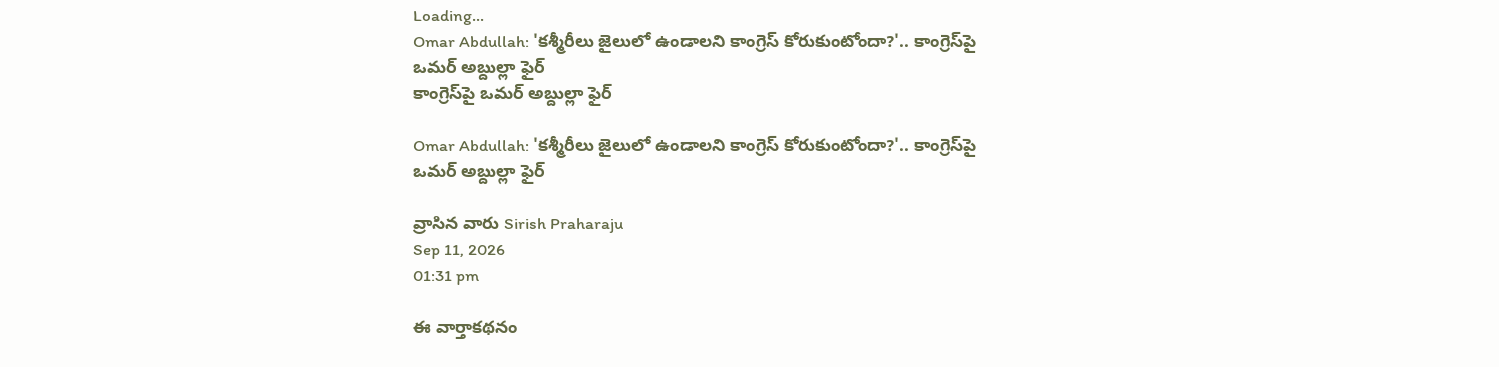Loading...
Omar Abdullah: 'కశ్మీరీలు జైలులో ఉండాలని కాంగ్రెస్‌ కోరుకుంటోందా?'.. కాంగ్రెస్‌పై ఒమర్‌ అబ్దుల్లా ఫైర్
కాంగ్రెస్‌పై ఒమర్‌ అబ్దుల్లా ఫైర్

Omar Abdullah: 'కశ్మీరీలు జైలులో ఉండాలని కాంగ్రెస్‌ కోరుకుంటోందా?'.. కాంగ్రెస్‌పై ఒమర్‌ అబ్దుల్లా ఫైర్

వ్రాసిన వారు Sirish Praharaju
Sep 11, 2026
01:31 pm

ఈ వార్తాకథనం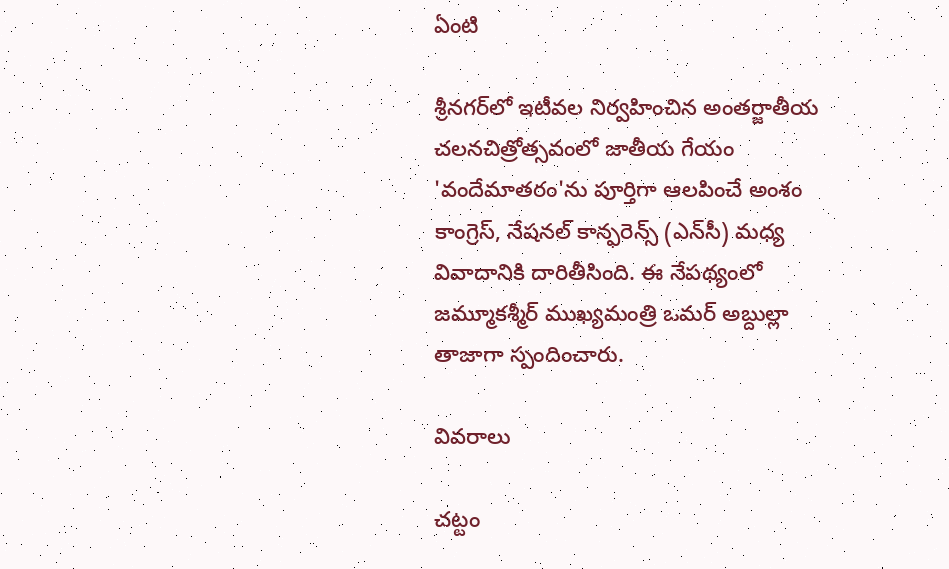ఏంటి

శ్రీనగర్‌లో ఇటీవల నిర్వహించిన అంతర్జాతీయ చలనచిత్రోత్సవంలో జాతీయ గేయం 'వందేమాతరం'ను పూర్తిగా ఆలపించే అంశం కాంగ్రెస్‌, నేషనల్‌ కాన్ఫరెన్స్‌ (ఎన్‌సీ) మధ్య వివాదానికి దారితీసింది. ఈ నేపథ్యంలో జమ్మూకశ్మీర్‌ ముఖ్యమంత్రి ఒమర్‌ అబ్దుల్లా తాజాగా స్పందించారు.

వివరాలు

చట్టం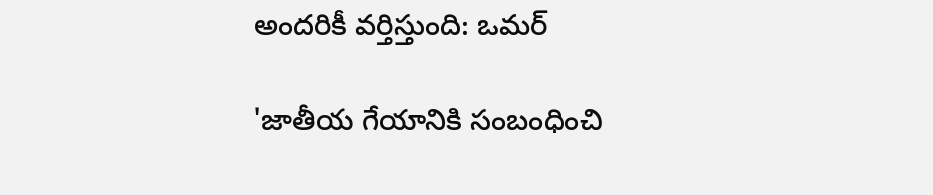అందరికీ వర్తిస్తుంది: ఒమర్

'జాతీయ గేయానికి సంబంధించి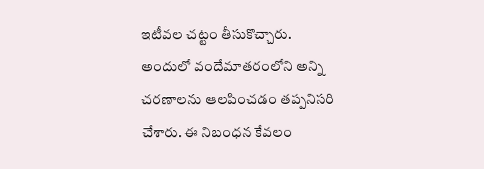ఇటీవల చట్టం తీసుకొచ్చారు. అందులో వందేమాతరంలోని అన్ని చరణాలను ఆలపించడం తప్పనిసరి చేశారు. ఈ నిబంధన కేవలం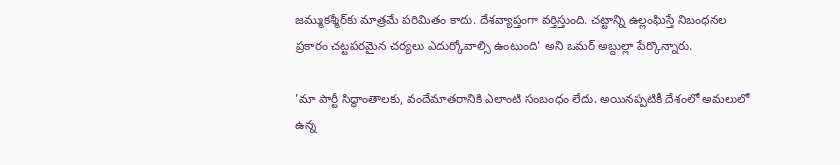జమ్ముకశ్మీర్‌కు మాత్రమే పరిమితం కాదు. దేశవ్యాప్తంగా వర్తిస్తుంది. చట్టాన్ని ఉల్లంఘిస్తే నిబంధనల ప్రకారం చట్టపరమైన చర్యలు ఎదుర్కోవాల్సి ఉంటుంది' అని ఒమర్‌ అబ్దుల్లా పేర్కొన్నారు.

'మా పార్టీ సిద్ధాంతాలకు, వందేమాతరానికి ఎలాంటి సంబంధం లేదు. అయినప్పటికీ దేశంలో అమలులో ఉన్న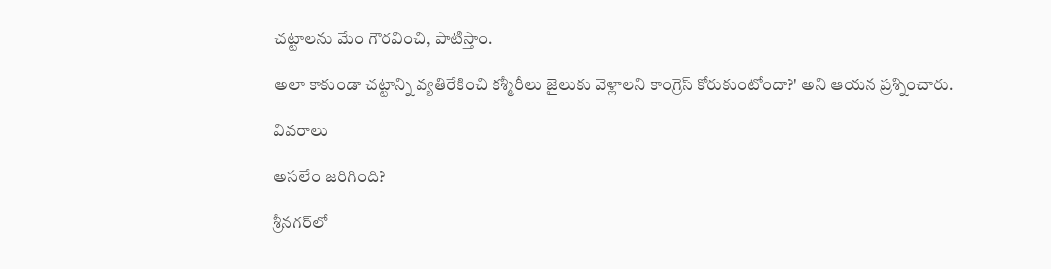చట్టాలను మేం గౌరవించి, పాటిస్తాం.

అలా కాకుండా చట్టాన్ని వ్యతిరేకించి కశ్మీరీలు జైలుకు వెళ్లాలని కాంగ్రెస్‌ కోరుకుంటోందా?' అని ఆయన ప్రశ్నించారు.

వివరాలు

అసలేం జరిగింది?

శ్రీనగర్‌లో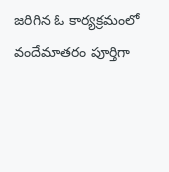జరిగిన ఓ కార్యక్రమంలో వందేమాతరం పూర్తిగా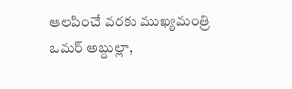ఆలపించే వరకు ముఖ్యమంత్రి ఒమర్‌ అబ్దుల్లా,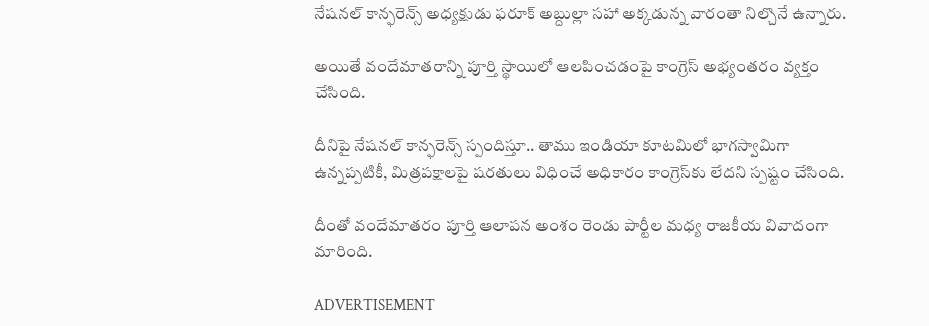నేషనల్‌ కాన్ఫరెన్స్‌ అధ్యక్షుడు ఫరూక్‌ అబ్దుల్లా సహా అక్కడున్న వారంతా నిల్చొనే ఉన్నారు.

అయితే వందేమాతరాన్ని పూర్తి స్థాయిలో ఆలపించడంపై కాంగ్రెస్‌ అభ్యంతరం వ్యక్తం చేసింది.

దీనిపై నేషనల్‌ కాన్ఫరెన్స్‌ స్పందిస్తూ.. తాము ఇండియా కూటమిలో భాగస్వామిగా ఉన్నప్పటికీ, మిత్రపక్షాలపై షరతులు విధించే అధికారం కాంగ్రెస్‌కు లేదని స్పష్టం చేసింది.

దీంతో వందేమాతరం పూర్తి ఆలాపన అంశం రెండు పార్టీల మధ్య రాజకీయ వివాదంగా మారింది.

ADVERTISEMENT